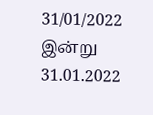31/01/2022
இன்று 31.01.2022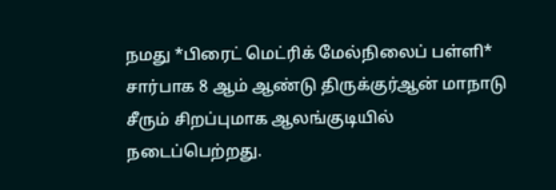நமது *பிரைட் மெட்ரிக் மேல்நிலைப் பள்ளி* சார்பாக 8 ஆம் ஆண்டு திருக்குர்ஆன் மாநாடு சீரும் சிறப்புமாக ஆலங்குடியில் நடைப்பெற்றது.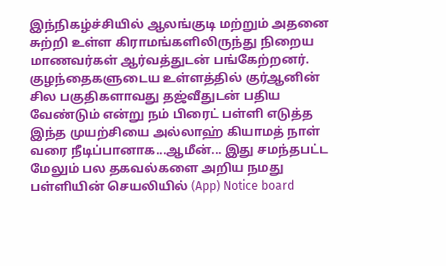இந்நிகழ்ச்சியில் ஆலங்குடி மற்றும் அதனை சுற்றி உள்ள கிராமங்களிலிருந்து நிறைய மாணவர்கள் ஆர்வத்துடன் பங்கேற்றனர். குழந்தைகளுடைய உள்ளத்தில் குர்ஆனின் சில பகுதிகளாவது தஜ்வீதுடன் பதிய வேண்டும் என்று நம் பிரைட் பள்ளி எடுத்த இந்த முயற்சியை அல்லாஹ் கியாமத் நாள் வரை நீடிப்பானாக...ஆமீன்... இது சமந்தபட்ட மேலும் பல தகவல்களை அறிய நமது பள்ளியின் செயலியில் (App) Notice board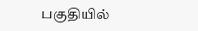பகுதியில்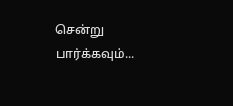சென்று பார்க்கவும்...